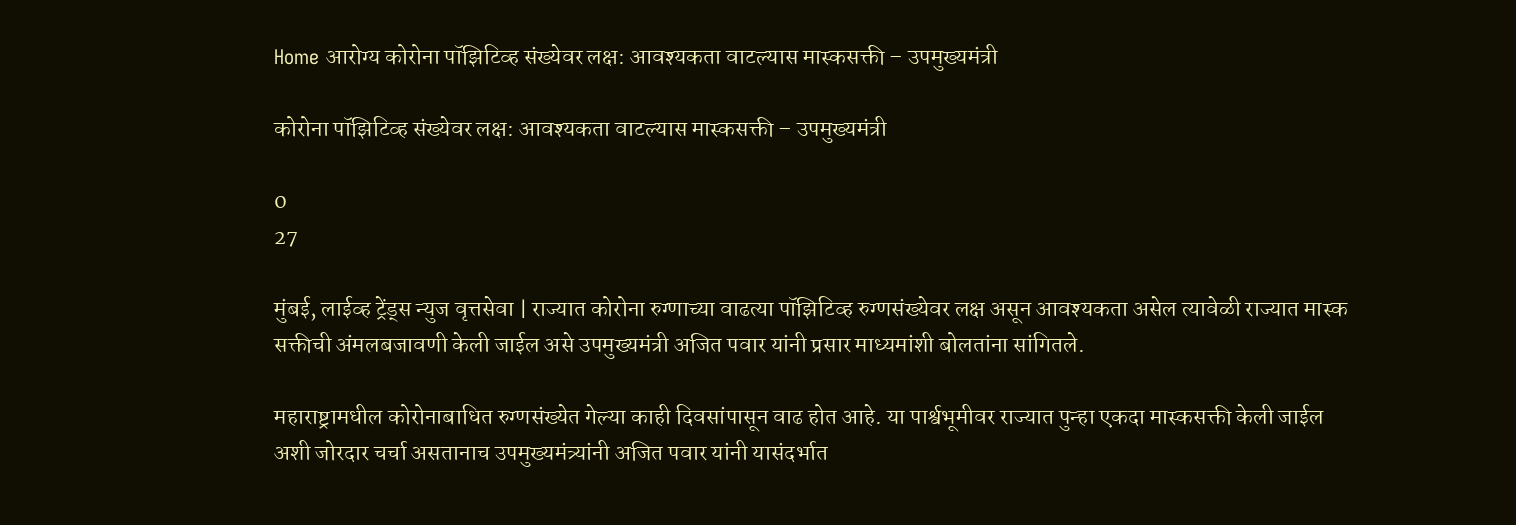Home आरोग्य कोरोना पॉझिटिव्ह संख्येवर लक्ष: आवश्यकता वाटल्यास मास्कसक्ती – उपमुख्यमंत्री

कोरोना पॉझिटिव्ह संख्येवर लक्ष: आवश्यकता वाटल्यास मास्कसक्ती – उपमुख्यमंत्री

0
27

मुंबई, लाईव्ह ट्रेंड्स न्युज वृत्तसेवा | राज्यात कोरोना रुग्णाच्या वाढत्या पॉझिटिव्ह रुग्णसंख्येवर लक्ष असून आवश्यकता असेल त्यावेळी राज्यात मास्क सक्तीची अंमलबजावणी केली जाईल असे उपमुख्यमंत्री अजित पवार यांनी प्रसार माध्यमांशी बोलतांना सांगितले.

महाराष्ट्रामधील कोरोनाबाधित रुग्णसंख्येत गेल्या काही दिवसांपासून वाढ होत आहे. या पार्श्वभूमीवर राज्यात पुन्हा एकदा मास्कसक्ती केली जाईल अशी जोरदार चर्चा असतानाच उपमुख्यमंत्र्यांनी अजित पवार यांनी यासंदर्भात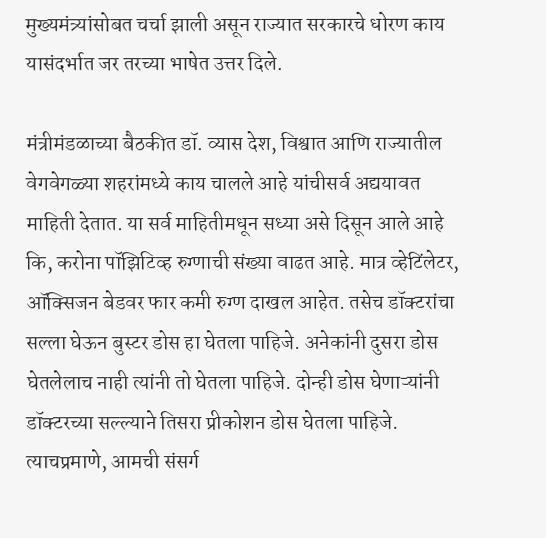मुख्यमंत्र्यांसोबत चर्चा झाली असून राज्यात सरकारचे धोरण काय यासंदर्भात जर तरच्या भाषेत उत्तर दिले.

मंत्रीमंडळाच्या बैठकीत डॉ. व्यास देश, विश्वात आणि राज्यातील वेगवेगळ्या शहरांमध्ये काय चालले आहे यांचीसर्व अद्ययावत माहिती देतात. या सर्व माहितीमधून सध्या असे दिसून आले आहे कि, करोना पॉझिटिव्ह रुग्णाची संख्या वाढत आहे. मात्र व्हेटिंलेटर, ऑक्सिजन बेडवर फार कमी रुग्ण दाखल आहेत. तसेच डॉक्टरांचा सल्ला घेऊन बुस्टर डोस हा घेतला पाहिजे. अनेकांनी दुसरा डोस घेतलेलाच नाही त्यांनी तो घेतला पाहिजे. दोन्ही डोस घेणाऱ्यांनी डॉक्टरच्या सल्ल्याने तिसरा प्रीकोशन डोस घेतला पाहिजे. त्याचप्रमाणे, आमची संसर्ग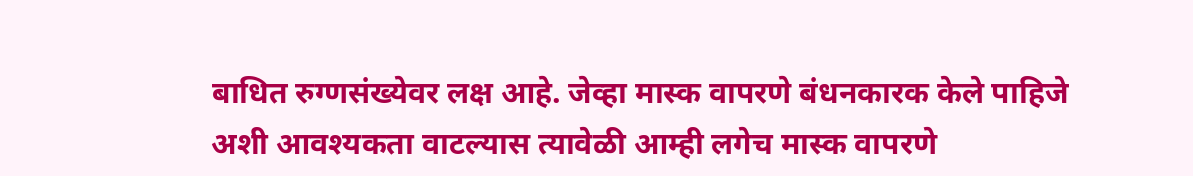बाधित रुग्णसंख्येवर लक्ष आहे. जेव्हा मास्क वापरणे बंधनकारक केले पाहिजे अशी आवश्यकता वाटल्यास त्यावेळी आम्ही लगेच मास्क वापरणे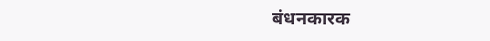बंधनकारक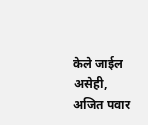केले जाईल असेही, अजित पवार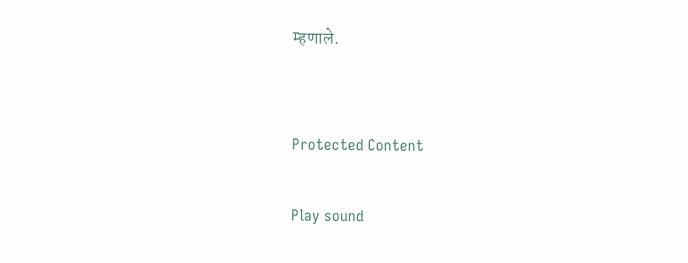म्हणाले.


Protected Content

Play sound